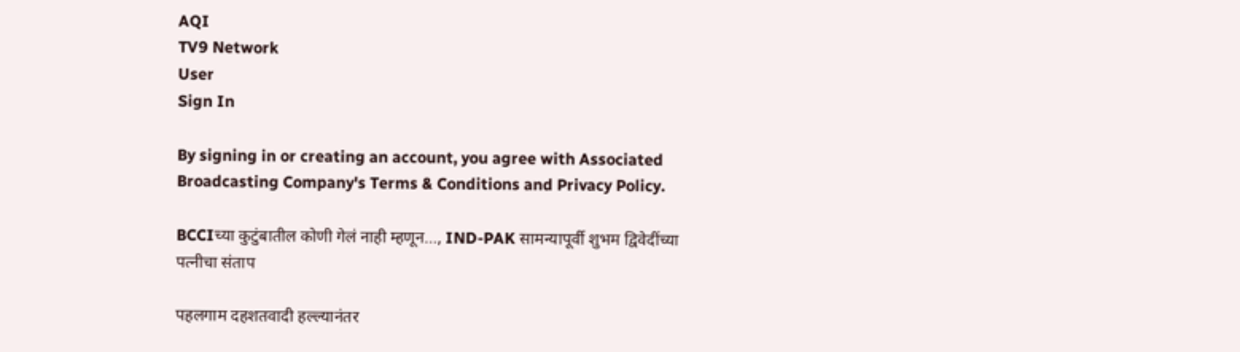AQI
TV9 Network
User
Sign In

By signing in or creating an account, you agree with Associated Broadcasting Company's Terms & Conditions and Privacy Policy.

BCCIच्या कुटुंबातील कोणी गेलं नाही म्हणून…, IND-PAK सामन्यापूर्वी शुभम द्विवेदींच्या पत्नीचा संताप

पहलगाम दहशतवादी हल्ल्यानंतर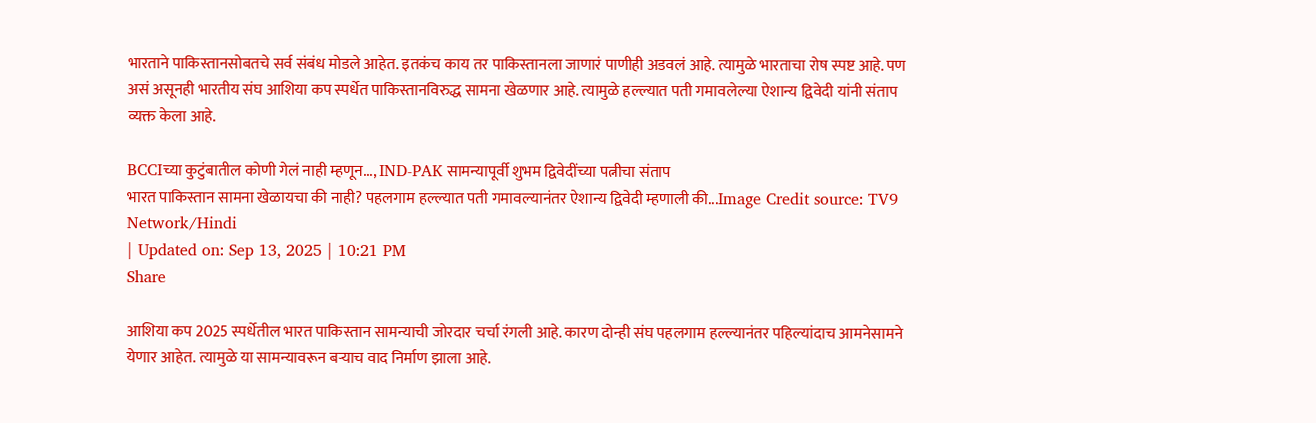भारताने पाकिस्तानसोबतचे सर्व संबंध मोडले आहेत. इतकंच काय तर पाकिस्तानला जाणारं पाणीही अडवलं आहे. त्यामुळे भारताचा रोष स्पष्ट आहे. पण असं असूनही भारतीय संघ आशिया कप स्पर्धेत पाकिस्तानविरुद्ध सामना खेळणार आहे. त्यामुळे हल्ल्यात पती गमावलेल्या ऐशान्य द्विवेदी यांनी संताप व्यक्त केला आहे.

BCCIच्या कुटुंबातील कोणी गेलं नाही म्हणून..., IND-PAK सामन्यापूर्वी शुभम द्विवेदींच्या पत्नीचा संताप
भारत पाकिस्तान सामना खेळायचा की नाही? पहलगाम हल्ल्यात पती गमावल्यानंतर ऐशान्य द्विवेदी म्हणाली की...Image Credit source: TV9 Network/Hindi
| Updated on: Sep 13, 2025 | 10:21 PM
Share

आशिया कप 2025 स्पर्धेतील भारत पाकिस्तान सामन्याची जोरदार चर्चा रंगली आहे. कारण दोन्ही संघ पहलगाम हल्ल्यानंतर पहिल्यांदाच आमनेसामने येणार आहेत. त्यामुळे या सामन्यावरून बऱ्याच वाद निर्माण झाला आहे.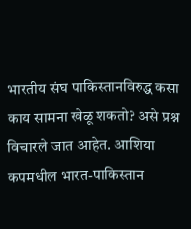भारतीय संघ पाकिस्तानविरुद्ध कसा काय सामना खेळू शकतो? असे प्रश्न विचारले जात आहेत. आशिया कपमधील भारत-पाकिस्तान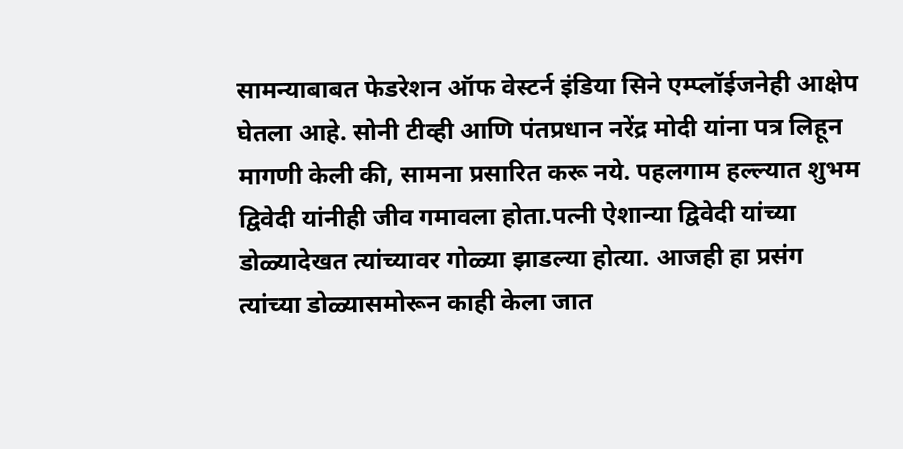सामन्याबाबत फेडरेशन ऑफ वेस्टर्न इंडिया सिने एम्प्लॉईजनेही आक्षेप घेतला आहे. सोनी टीव्ही आणि पंतप्रधान नरेंद्र मोदी यांना पत्र लिहून मागणी केली की, सामना प्रसारित करू नये. पहलगाम हल्ल्यात शुभम द्विवेदी यांनीही जीव गमावला होता.पत्नी ऐशान्या द्विवेदी यांच्या डोळ्यादेखत त्यांच्यावर गोळ्या झाडल्या होत्या. आजही हा प्रसंग त्यांच्या डोळ्यासमोरून काही केला जात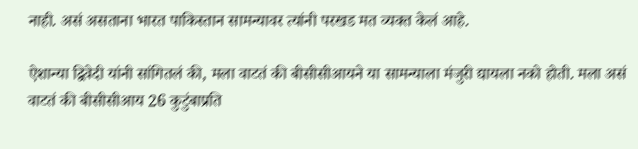नाही. असं असताना भारत पाकिस्तान सामन्यावर त्यांनी परखड मत व्यक्त केलं आहे.

ऐशान्या द्विवेदी यांनी सांगितलं की, मला वाटतं की बीसीसीआयने या सामन्याला मंजुरी द्यायला नको होती. मला असं वाटतं की बीसीसीआय 26 कुटुंबाप्रति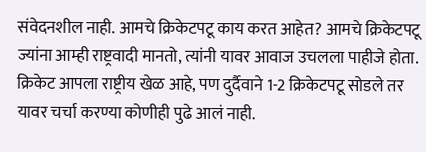संवेदनशील नाही. आमचे क्रिकेटपटू काय करत आहेत? आमचे क्रिकेटपटू ज्यांना आम्ही राष्ट्रवादी मानतो, त्यांनी यावर आवाज उचलला पाहीजे होता. क्रिकेट आपला राष्ट्रीय खेळ आहे, पण दुर्दैवाने 1-2 क्रिकेटपटू सोडले तर यावर चर्चा करण्या कोणीही पुढे आलं नाही.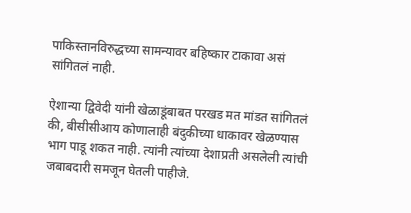पाकिस्तानविरुद्धच्या सामन्यावर बहिष्कार टाकावा असं सांगितलं नाही.

ऐशान्या द्विवेदी यांनी खेळाडूंबाबत परखड मत मांडत सांगितलं की, बीसीसीआय कोणालाही बंदुकीच्या धाकावर खेळण्यास भाग पाडू शकत नाही. त्यांनी त्यांच्या देशाप्रती असलेली त्यांची जबाबदारी समजून घेतली पाहीजे.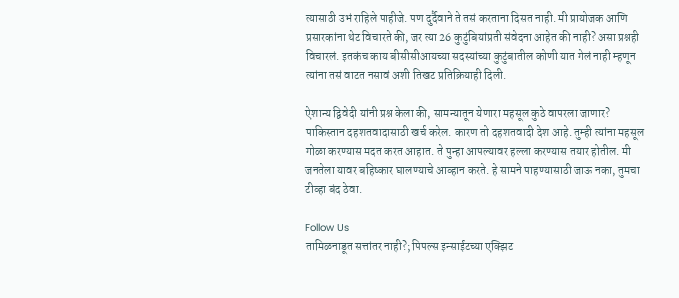त्यासाठी उभं राहिले पाहीजे. पण दुर्दैवाने ते तसं करताना दिसत नाही. मी प्रायोजक आणि प्रसारकांना थेट विचारते की, जर त्या 26 कुटुंबियांप्रती संवेदना आहेत की नाही? असा प्रश्नही विचारलं. इतकंच काय बीसीसीआयच्या सदस्यांच्या कुटुंबातील कोणी यात गेलं नाही म्हणून त्यांना तसं वाटत नसावं अशी तिखट प्रतिक्रियाही दिली.

ऐशान्य द्विवेदी यांनी प्रश्न केला की, सामन्यातून येणारा महसूल कुठे वापरला जाणार? पाकिस्तान दहशतवादासाठी खर्च करेल. कारण तो दहशतवादी देश आहे. तुम्ही त्यांना महसूल गोळा करण्यास मदत करत आहात. ते पुन्हा आपल्यावर हल्ला करण्यास तयार होतील. मी जनतेला यावर बहिष्कार घालण्याचे आव्हान करते. हे सामने पाहण्यासाठी जाऊ नका, तुमचा टीव्हा बंद ठेवा.

Follow Us
तामिळनाडूत सत्तांतर नाही?; पिपल्स इन्साईटच्या एक्झिट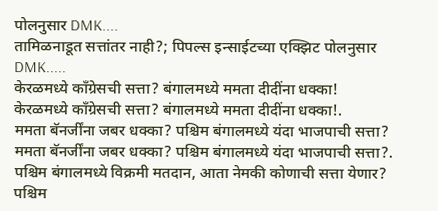पोलनुसार DMK....
तामिळनाडूत सत्तांतर नाही?; पिपल्स इन्साईटच्या एक्झिट पोलनुसार DMK.....
केरळमध्ये काँग्रेसची सत्ता? बंगालमध्ये ममता दीदींना धक्का!
केरळमध्ये काँग्रेसची सत्ता? बंगालमध्ये ममता दीदींना धक्का!.
ममता बॅनर्जींना जबर धक्का? पश्चिम बंगालमध्ये यंदा भाजपाची सत्ता?
ममता बॅनर्जींना जबर धक्का? पश्चिम बंगालमध्ये यंदा भाजपाची सत्ता?.
पश्चिम बंगालमध्ये विक्रमी मतदान, आता नेमकी कोणाची सत्ता येणार?
पश्चिम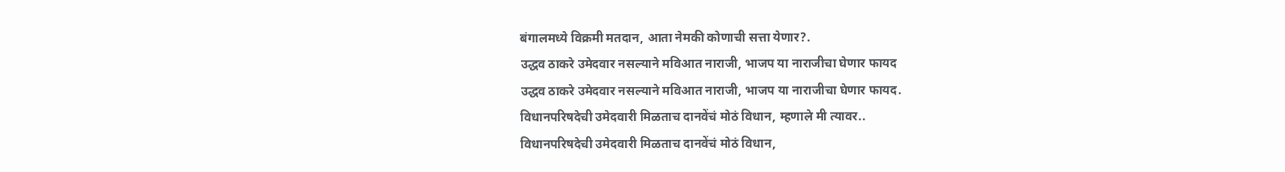बंगालमध्ये विक्रमी मतदान, आता नेमकी कोणाची सत्ता येणार?.
उद्धव ठाकरे उमेदवार नसल्याने मविआत नाराजी, भाजप या नाराजीचा घेणार फायद
उद्धव ठाकरे उमेदवार नसल्याने मविआत नाराजी, भाजप या नाराजीचा घेणार फायद.
विधानपरिषदेची उमेदवारी मिळताच दानवेंचं मोठं विधान, म्हणाले मी त्यावर..
विधानपरिषदेची उमेदवारी मिळताच दानवेंचं मोठं विधान,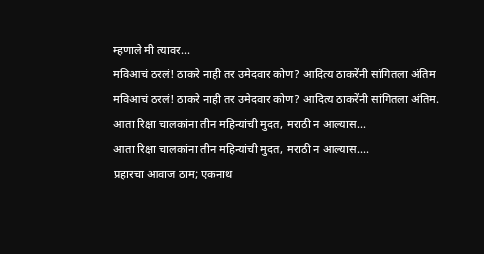म्हणाले मी त्यावर...
मविआचं ठरलं! ठाकरे नाही तर उमेदवार कोण? आदित्य ठाकरेंनी सांगितला अंतिम
मविआचं ठरलं! ठाकरे नाही तर उमेदवार कोण? आदित्य ठाकरेंनी सांगितला अंतिम.
आता रिक्षा चालकांना तीन महिन्यांची मुदत, मराठी न आल्यास...
आता रिक्षा चालकांना तीन महिन्यांची मुदत, मराठी न आल्यास....
प्रहारचा आवाज ठाम; एकनाथ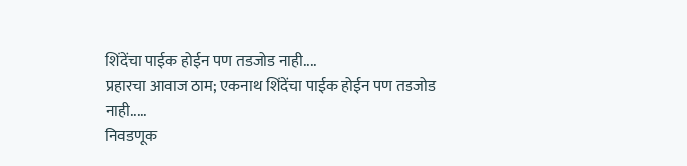शिंदेंचा पाईक होईन पण तडजोड नाही....
प्रहारचा आवाज ठाम; एकनाथ शिंदेंचा पाईक होईन पण तडजोड नाही.....
निवडणूक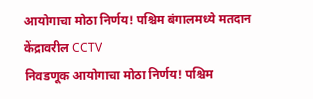आयोगाचा मोठा निर्णय! पश्चिम बंगालमध्ये मतदान केंद्रावरील CCTV
निवडणूक आयोगाचा मोठा निर्णय! पश्चिम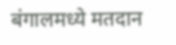बंगालमध्ये मतदान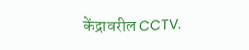केंद्रावरील CCTV.